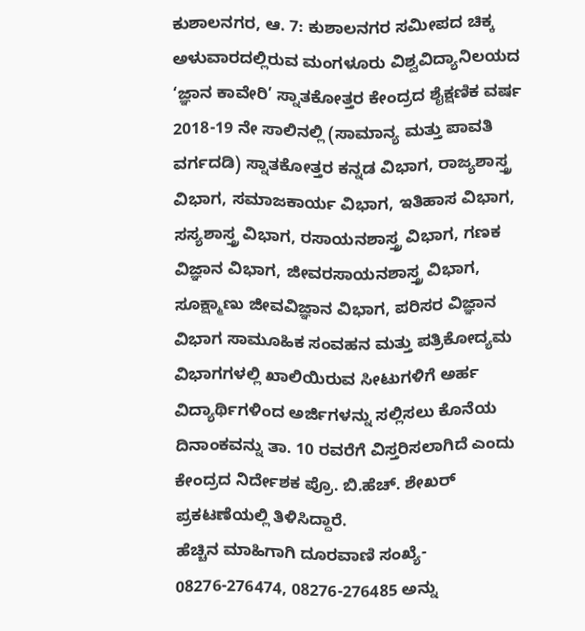ಕುಶಾಲನಗರ, ಆ. 7: ಕುಶಾಲನಗರ ಸಮೀಪದ ಚಿಕ್ಕ ಅಳುವಾರದಲ್ಲಿರುವ ಮಂಗಳೂರು ವಿಶ್ವವಿದ್ಯಾನಿಲಯದ ‘ಜ್ಞಾನ ಕಾವೇರಿ’ ಸ್ನಾತಕೋತ್ತರ ಕೇಂದ್ರದ ಶೈಕ್ಷಣಿಕ ವರ್ಷ 2018-19 ನೇ ಸಾಲಿನಲ್ಲಿ (ಸಾಮಾನ್ಯ ಮತ್ತು ಪಾವತಿ ವರ್ಗದಡಿ) ಸ್ನಾತಕೋತ್ತರ ಕನ್ನಡ ವಿಭಾಗ, ರಾಜ್ಯಶಾಸ್ತ್ರ ವಿಭಾಗ, ಸಮಾಜಕಾರ್ಯ ವಿಭಾಗ, ಇತಿಹಾಸ ವಿಭಾಗ, ಸಸ್ಯಶಾಸ್ತ್ರ ವಿಭಾಗ, ರಸಾಯನಶಾಸ್ತ್ರ ವಿಭಾಗ, ಗಣಕ ವಿಜ್ಞಾನ ವಿಭಾಗ, ಜೀವರಸಾಯನಶಾಸ್ತ್ರ ವಿಭಾಗ, ಸೂಕ್ಷ್ಮಾಣು ಜೀವವಿಜ್ಞಾನ ವಿಭಾಗ, ಪರಿಸರ ವಿಜ್ಞಾನ ವಿಭಾಗ ಸಾಮೂಹಿಕ ಸಂವಹನ ಮತ್ತು ಪತ್ರಿಕೋದ್ಯಮ ವಿಭಾಗಗಳಲ್ಲಿ ಖಾಲಿಯಿರುವ ಸೀಟುಗಳಿಗೆ ಅರ್ಹ ವಿದ್ಯಾರ್ಥಿಗಳಿಂದ ಅರ್ಜಿಗಳನ್ನು ಸಲ್ಲಿಸಲು ಕೊನೆಯ ದಿನಾಂಕವನ್ನು ತಾ. 10 ರವರೆಗೆ ವಿಸ್ತರಿಸಲಾಗಿದೆ ಎಂದು ಕೇಂದ್ರದ ನಿರ್ದೇಶಕ ಪ್ರೊ. ಬಿ.ಹೆಚ್. ಶೇಖರ್ ಪ್ರಕಟಣೆಯಲ್ಲಿ ತಿಳಿಸಿದ್ದಾರೆ.
ಹೆಚ್ಚಿನ ಮಾಹಿಗಾಗಿ ದೂರವಾಣಿ ಸಂಖ್ಯೆ- 08276-276474, 08276-276485 ಅನ್ನು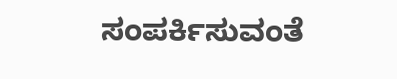ಸಂಪರ್ಕಿಸುವಂತೆ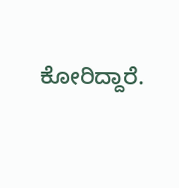ಕೋರಿದ್ದಾರೆ.